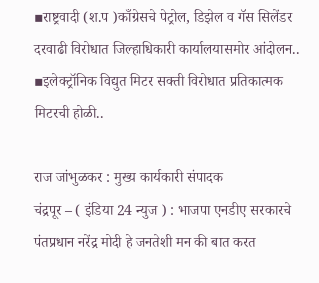▪राष्ट्रवादी (श.प )काँग्रेसचे पेट्रोल, डिझेल व गॅस सिलेंडर दरवाढी विरोधात जिल्हाधिकारी कार्यालयासमोर आंदोलन..
▪इलेक्ट्रॉनिक विद्युत मिटर सक्ती विरोधात प्रतिकात्मक मिटरची होळी..

राज जांभुळकर : मुख्य कार्यकारी संपादक
चंद्रपूर – ( इंडिया 24 न्युज ) : भाजपा एनडीए सरकारचे पंतप्रधान नरेंद्र मोदी हे जनतेशी मन की बात करत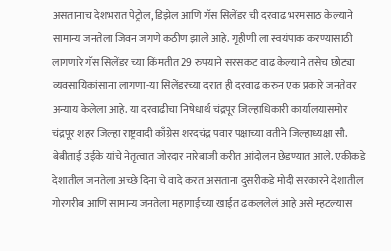असतानाच देशभरात पेट्रोल, डिझेल आणि गॅस सिलेंडर ची दरवाढ भरमसाठ केल्याने सामान्य जनतेला जिवन जगणे कठीण झाले आहे. गृहीणी ला स्वयंपाक करण्यासाठी लागणारे गॅस सिलेंडर च्या किंमतीत 29 रुपयाने सरसकट वाढ केल्याने तसेच छोट्या व्यवसायिकांसाना लागणा-या सिलेंडरच्या दरात ही दरवाढ करुन एक प्रकारे जनतेवर अन्याय केलेला आहे. या दरवाढीचा निषेधार्थ चंद्रपूर जिल्हाधिकारी कार्यालयासमोर चंद्रपूर शहर जिल्हा राष्ट्रवादी काँग्रेस शरदचंद्र पवार पक्षाच्या वतीने जिल्हाध्यक्षा सौ. बेबीताई उईके यांचे नेतृत्वात जोरदार नारेबाजी करीत आंदोलन छेडण्यात आले. एकीकडे देशातील जनतेला अच्छे दिना चे वादे करत असताना दुसरीकडे मोदी सरकारने देशातील गोरगरीब आणि सामान्य जनतेला महागाईच्या खाईत ढकललेलं आहे असे म्हटल्यास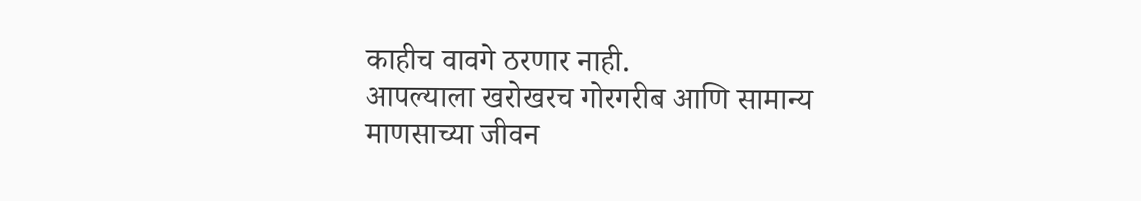काहीच वावगे ठरणार नाही.
आपल्याला खरोखरच गोरगरीब आणि सामान्य माणसाच्या जीवन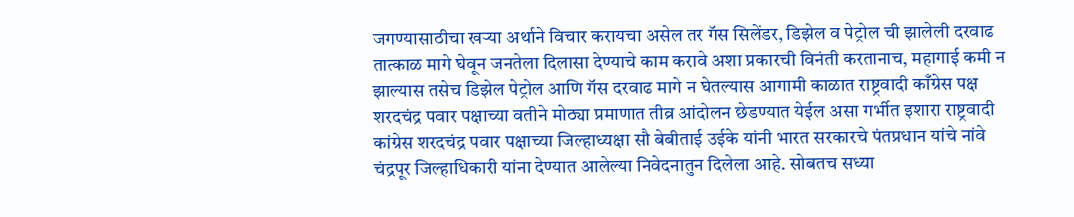जगण्यासाठीचा खऱ्या अर्थाने विचार करायचा असेल तर गॅस सिलेंडर, डिझेल व पेट्रोल ची झालेली दरवाढ तात्काळ मागे घेवून जनतेला दिलासा देण्याचे काम करावे अशा प्रकारची विनंती करतानाच, महागाई कमी न झाल्यास तसेच डिझेल पेट्रोल आणि गॅस दरवाढ मागे न घेतल्यास आगामी काळात राष्ट्रवादी काँग्रेस पक्ष शरदचंद्र पवार पक्षाच्या वतीने मोठ्या प्रमाणात तीव्र आंदोलन छेडण्यात येईल असा गर्भीत इशारा राष्ट्रवादी कांग्रेस शरदचंद्र पवार पक्षाच्या जिल्हाध्यक्षा सौ बेबीताई उईके यांनी भारत सरकारचे पंतप्रधान यांचे नांवे चंद्रपूर जिल्हाधिकारी यांना देण्यात आलेल्या निवेदनातुन दिलेला आहे. सोबतच सध्या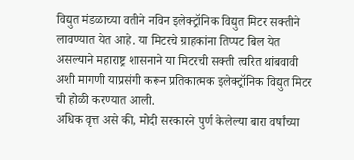विद्युत मंडळाच्या वतीने नविन इलेक्ट्रॉनिक विद्युत मिटर सक्तीने लावण्यात येत आहे. या मिटरचे ग्राहकांना तिप्पट बिल येत असल्याने महाराष्ट्र शासनाने या मिटरची सक्ती त्वरित थांबवावी अशी मागणी याप्रसंगी करून प्रतिकात्मक इलेक्ट्रॉनिक विद्युत मिटर ची होळी करण्यात आली.
अधिक वृत्त असे की, मोदी सरकारने पुर्ण केलेल्या बारा वर्षांच्या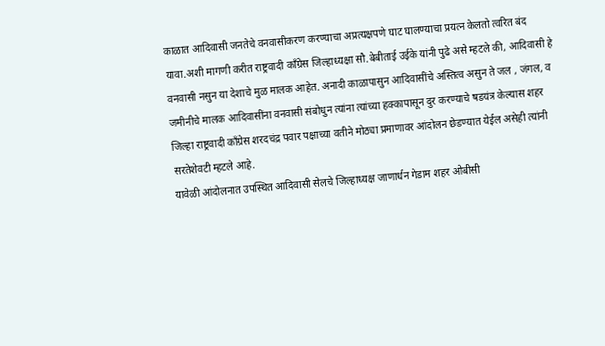काळात आदिवासी जनतेचे वनवासीकरण करण्याचा अप्रत्यक्षपणे घाट घालण्याचा प्रयत्न केलतो त्वरित बंद यावा.अशी मागणी करीत राष्ट्रवादी काँग्रेस जिल्हाध्यक्षा सौ.बेबीताई उईके यांनी पुढे असे म्हटले की, आदिवासी हे वनवासी नसुन या देशाचे मुळ मालक आहेत. अनादी काळापासुन आदिवासींचे अस्तित्व असुन ते जल , जंगल, व जमीनीचे मालक आदिवासींना वनवासी संबोधुन त्यांना त्यांच्या हक्कापासून दुर करण्याचे षडयंत्र केल्यास शहर जिल्हा राष्ट्रवादी काँग्रेस शरदचंद्र पवार पक्षाच्या वतीने मोठ्या प्रमाणावर आंदोलन छेडण्यात येईल असेही त्यांनी सरतेशेवटी म्हटले आहे.
यावेळी आंदोलनात उपस्थित आदिवासी सेलचे जिल्हाध्यक्ष जाणार्धन गेडाम शहर ओबीसी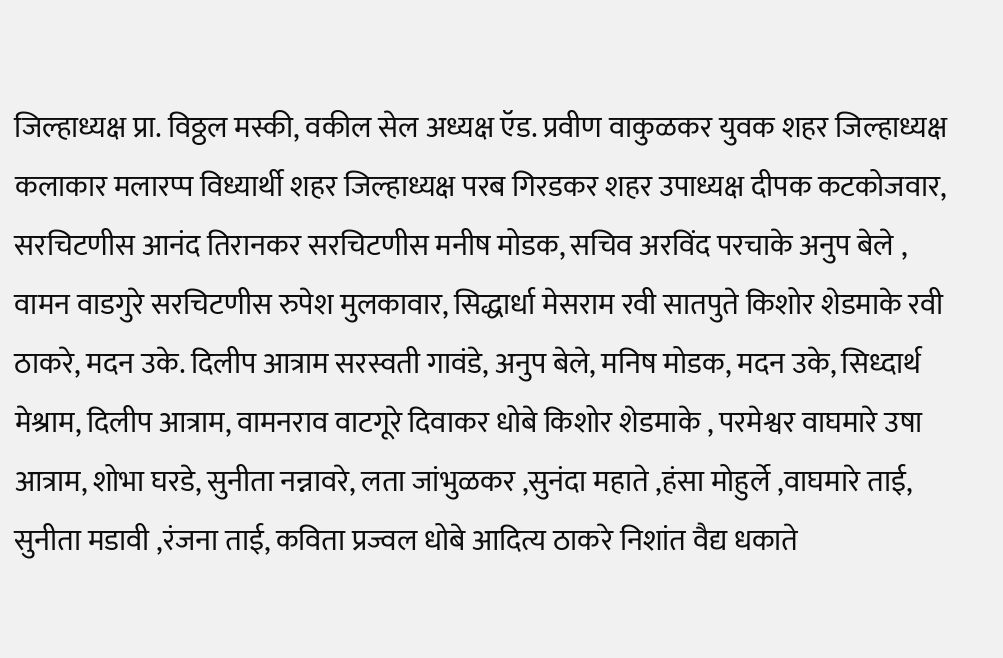जिल्हाध्यक्ष प्रा. विठ्ठल मस्की, वकील सेल अध्यक्ष ऍड. प्रवीण वाकुळकर युवक शहर जिल्हाध्यक्ष कलाकार मलारप्प विध्यार्थी शहर जिल्हाध्यक्ष परब गिरडकर शहर उपाध्यक्ष दीपक कटकोजवार, सरचिटणीस आनंद तिरानकर सरचिटणीस मनीष मोडक, सचिव अरविंद परचाके अनुप बेले , वामन वाडगुरे सरचिटणीस रुपेश मुलकावार, सिद्धार्धा मेसराम रवी सातपुते किशोर शेडमाके रवी ठाकरे, मदन उके. दिलीप आत्राम सरस्वती गावंडे, अनुप बेले, मनिष मोडक, मदन उके, सिध्दार्थ मेश्राम, दिलीप आत्राम, वामनराव वाटगूरे दिवाकर धोबे किशोर शेडमाके , परमेश्वर वाघमारे उषा आत्राम, शोभा घरडे, सुनीता नन्नावरे, लता जांभुळकर ,सुनंदा महाते ,हंसा मोहुर्ले ,वाघमारे ताई, सुनीता मडावी ,रंजना ताई, कविता प्रज्वल धोबे आदित्य ठाकरे निशांत वैद्य धकाते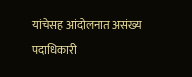यांचेसह आंदोलनात असंख्य पदाधिकारी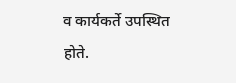व कार्यकर्ते उपस्थित होते.